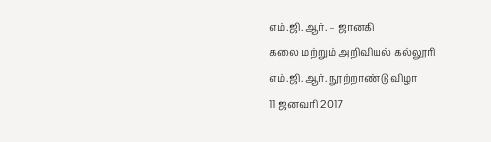எம்.ஜி.ஆர். – ஜானகி
கலை மற்றும் அறிவியல் கல்லூரி
எம்.ஜி.ஆர். நூற்றாண்டு விழா
11 ஜனவரி 2017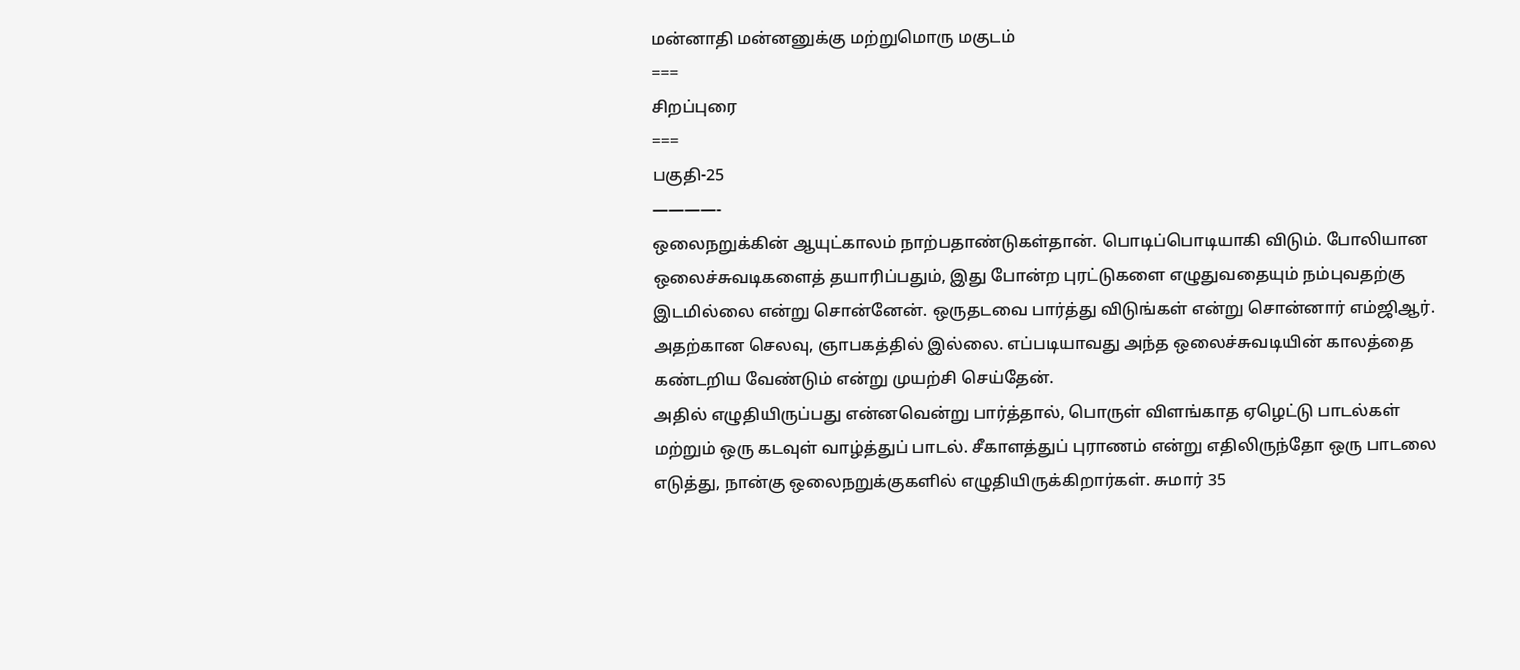மன்னாதி மன்னனுக்கு மற்றுமொரு மகுடம்
===
சிறப்புரை
===
பகுதி-25
————-
ஒலைநறுக்கின் ஆயுட்காலம் நாற்பதாண்டுகள்தான். பொடிப்பொடியாகி விடும். போலியான ஒலைச்சுவடிகளைத் தயாரிப்பதும், இது போன்ற புரட்டுகளை எழுதுவதையும் நம்புவதற்கு இடமில்லை என்று சொன்னேன். ஒருதடவை பார்த்து விடுங்கள் என்று சொன்னார் எம்ஜிஆர். அதற்கான செலவு, ஞாபகத்தில் இல்லை. எப்படியாவது அந்த ஒலைச்சுவடியின் காலத்தை கண்டறிய வேண்டும் என்று முயற்சி செய்தேன்.
அதில் எழுதியிருப்பது என்னவென்று பார்த்தால், பொருள் விளங்காத ஏழெட்டு பாடல்கள் மற்றும் ஒரு கடவுள் வாழ்த்துப் பாடல். சீகாளத்துப் புராணம் என்று எதிலிருந்தோ ஒரு பாடலை எடுத்து, நான்கு ஒலைநறுக்குகளில் எழுதியிருக்கிறார்கள். சுமார் 35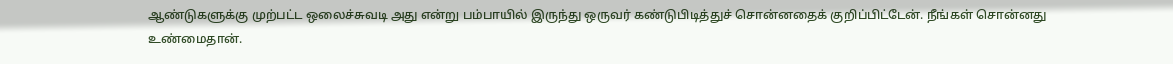ஆண்டுகளுக்கு முற்பட்ட ஒலைச்சுவடி அது என்று பம்பாயில் இருந்து ஒருவர் கண்டுபிடித்துச் சொன்னதைக் குறிப்பிட்டேன். நீங்கள் சொன்னது உண்மைதான்.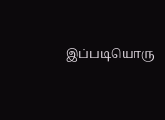இப்படியொரு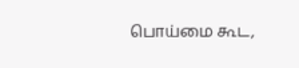பொய்மை கூட,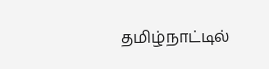தமிழ்நாட்டில்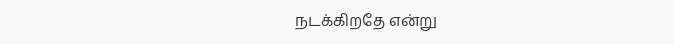நடக்கிறதே என்று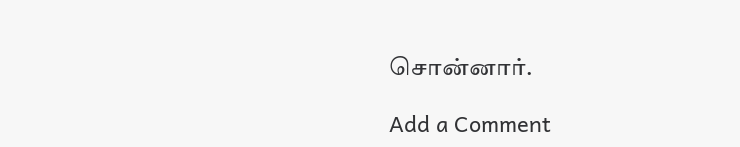சொன்னார்.

Add a Comment